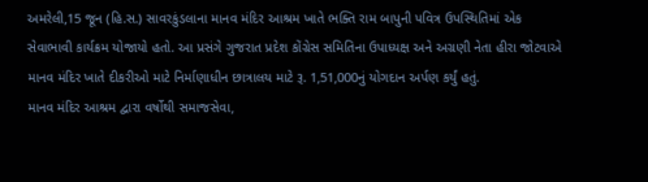અમરેલી,15 જૂન (હિ.સ.) સાવરકુંડલાના માનવ મંદિર આશ્રમ ખાતે ભક્તિ રામ બાપુની પવિત્ર ઉપસ્થિતિમાં એક સેવાભાવી કાર્યક્રમ યોજાયો હતો. આ પ્રસંગે ગુજરાત પ્રદેશ કોંગ્રેસ સમિતિના ઉપાધ્યક્ષ અને અગ્રણી નેતા હીરા જોટવાએ માનવ મંદિર ખાતે દીકરીઓ માટે નિર્માણાધીન છાત્રાલય માટે રૂ. 1,51,000નું યોગદાન અર્પણ કર્યું હતું.
માનવ મંદિર આશ્રમ દ્વારા વર્ષોથી સમાજસેવા,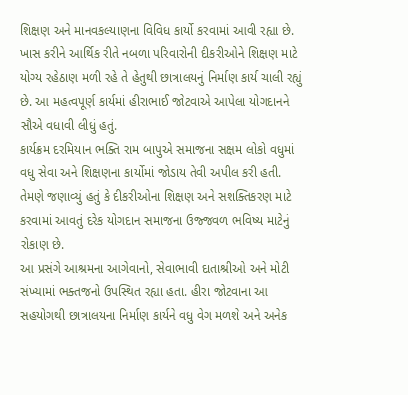શિક્ષણ અને માનવકલ્યાણના વિવિધ કાર્યો કરવામાં આવી રહ્યા છે. ખાસ કરીને આર્થિક રીતે નબળા પરિવારોની દીકરીઓને શિક્ષણ માટે યોગ્ય રહેઠાણ મળી રહે તે હેતુથી છાત્રાલયનું નિર્માણ કાર્ય ચાલી રહ્યું છે. આ મહત્વપૂર્ણ કાર્યમાં હીરાભાઈ જોટવાએ આપેલા યોગદાનને સૌએ વધાવી લીધું હતું.
કાર્યક્રમ દરમિયાન ભક્તિ રામ બાપુએ સમાજના સક્ષમ લોકો વધુમાં વધુ સેવા અને શિક્ષણના કાર્યોમાં જોડાય તેવી અપીલ કરી હતી. તેમણે જણાવ્યું હતું કે દીકરીઓના શિક્ષણ અને સશક્તિકરણ માટે કરવામાં આવતું દરેક યોગદાન સમાજના ઉજ્જવળ ભવિષ્ય માટેનું રોકાણ છે.
આ પ્રસંગે આશ્રમના આગેવાનો, સેવાભાવી દાતાશ્રીઓ અને મોટી સંખ્યામાં ભક્તજનો ઉપસ્થિત રહ્યા હતા. હીરા જોટવાના આ સહયોગથી છાત્રાલયના નિર્માણ કાર્યને વધુ વેગ મળશે અને અનેક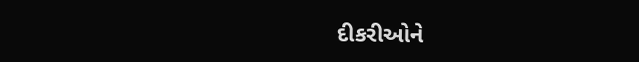દીકરીઓને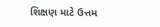શિક્ષણ માટે ઉત્તમ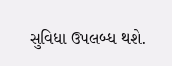સુવિધા ઉપલબ્ધ થશે.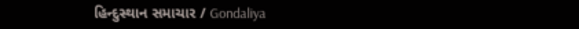હિન્દુસ્થાન સમાચાર / Gondaliya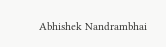Abhishek Nandrambhai